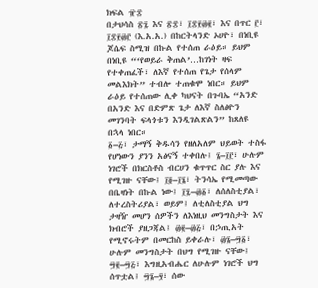ክፍል ፹፰
በታህሳስ ፳፯ እና ፳፰፣ ፲፰፻፴፪፣ እና በጥር ፫፣ ፲፰፻፴፫ (እ.አ.አ.) በከርትላንድ ኦሀዮ፣ በነቢዩ ጆሴፍ ስሚዝ በኩል የተሰጠ ራዕይ። ይህም በነቢዩ “‘የወይራ ቅጠል’…ከገነት ዛፍ የተቀጠፈች፣ ለእኛ የተሰጠ የጌታ የሰላም መልእክት” ተብሎ ተጠቁሞ ነበር። ይህም ራዕይ የተሰጠው ሊቀ ካህናት በጉባኤ “አንድ በአንድ እና በድምጽ ጌታ ለእኛ ስለፅዮን መገንባት ፍላጎቱን እንዲገልጽልን” ከጸለዩ በኋላ ነበር።
፩–፭፣ ታማኝ ቅዱሳን የዘለአለም ህይወት ተስፋ የሆነውን ያንን አፅናኝ ተቀበሉ፤ ፮–፲፫፣ ሁሉም ነገሮች በክርስቶስ ብርሀን ቁጥጥር ስር ያሉ እና የሚገዙ ናቸው፤ ፲፬–፲፮፣ ትንሳኤ የሚመጣው በቤዛነት በኩል ነው፤ ፲፯–፴፩፣ ለሰለስቲያል፣ ለተረስትሪያል፣ ወይም፤ ለቲለስቲያል ህግ ታዛዥ መሆን ሰዎችን ለእነዚህ መንግስታት እና ክብሮች ያዘጋጃል፤ ፴፪–፴፭፣ በኃጢአት የሚኖሩትም በመርከስ ይቀራሉ፣ ፴፮–፵፩፣ ሁሉም መንግስታት በህግ የሚገዙ ናቸው፤ ፵፪–፵፭፣ እግዚአብሔር ለሁሉም ነገሮች ህግ ሰጥቷል፤ ፵፮–፶፣ ሰው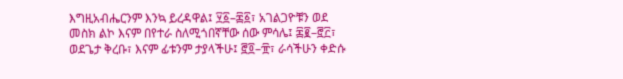እግዚአብሔርንም እንኳ ይረዳዋል፤ ፶፩–፷፩፣ አገልጋዮቹን ወደ መስክ ልኮ እናም በየተራ ስለሚጎበኛቸው ሰው ምሳሌ፤ ፷፪–፸፫፣ ወደጌታ ቅረቡ፣ እናም ፊቱንም ታያላችሁ፤ ፸፬–፹፣ ራሳችሁን ቀድሱ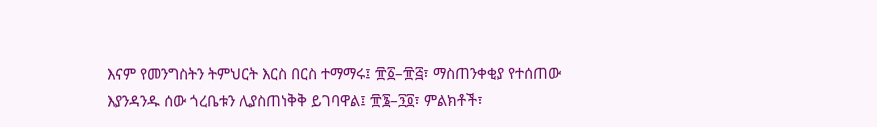እናም የመንግስትን ትምህርት እርስ በርስ ተማማሩ፤ ፹፩–፹፭፣ ማስጠንቀቂያ የተሰጠው እያንዳንዱ ሰው ጎረቤቱን ሊያስጠነቅቅ ይገባዋል፤ ፹፮–፺፬፣ ምልክቶች፣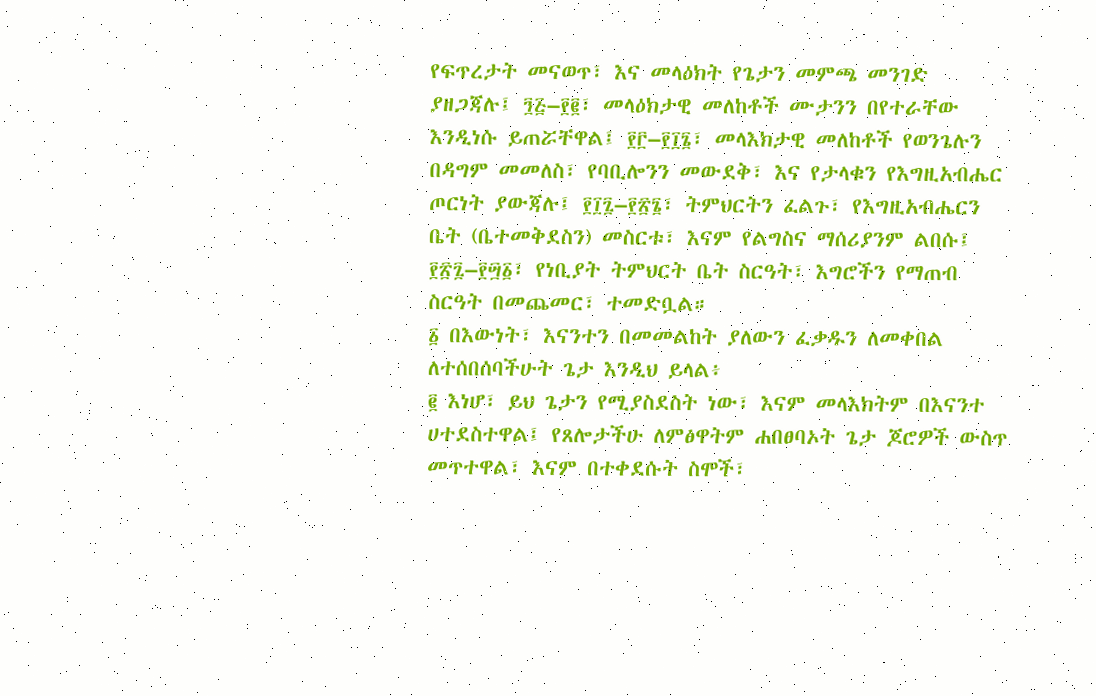የፍጥረታት መናወጥ፣ እና መላዕክት የጌታን መምጫ መንገድ ያዘጋጃሉ፤ ፺፭–፻፪፣ መላዕክታዊ መለከቶች ሙታንን በየተራቸው እንዲነሱ ይጠሯቸዋል፤ ፻፫–፻፲፮፣ መላእክታዊ መለከቶች የወንጌሉን በዳግም መመለስ፣ የባቢሎንን መውደቅ፣ እና የታላቁን የእግዚአብሔር ጦርነት ያውጃሉ፤ ፻፲፯–፻፳፮፣ ትምህርትን ፈልጉ፣ የእግዚአብሔርን ቤት (ቤተመቅደስን) መስርቱ፣ እናም የልግስና ማሰሪያንም ልበሱ፤ ፻፳፯–፻፵፩፣ የነቢያት ትምህርት ቤት ስርዓት፣ እግሮችን የማጠብ ስርዓት በመጨመር፣ ተመድቧል።
፩ በእውነት፣ እናንተን በመመልከት ያለውን ፈቃዱን ለመቀበል ለተሰበሰባችሁት ጌታ እንዲህ ይላል፥
፪ እነሆ፣ ይህ ጌታን የሚያስደስት ነው፣ እናም መላእክትም በእናንተ ሀተደስተዋል፤ የጸሎታችሁ ለምፅዋትም ሐበፀባኦት ጌታ ጆሮዎች ውስጥ መጥተዋል፣ እናም በተቀደሱት ስሞች፣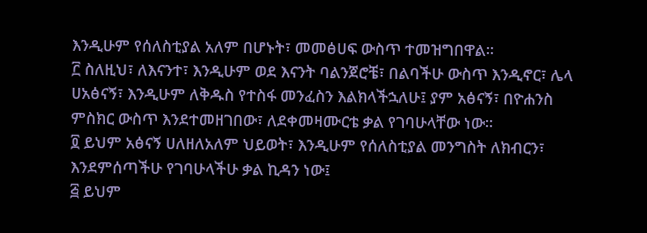እንዲሁም የሰለስቲያል አለም በሆኑት፣ መመፅሀፍ ውስጥ ተመዝግበዋል።
፫ ስለዚህ፣ ለእናንተ፣ እንዲሁም ወደ እናንት ባልንጀሮቼ፣ በልባችሁ ውስጥ እንዲኖር፣ ሌላ ሀአፅናኝ፣ እንዲሁም ለቅዱስ የተስፋ መንፈስን እልክላችኋለሁ፤ ያም አፅናኝ፣ በዮሐንስ ምስክር ውስጥ እንደተመዘገበው፣ ለደቀመዛሙርቴ ቃል የገባሁላቸው ነው።
፬ ይህም አፅናኝ ሀለዘለአለም ህይወት፣ እንዲሁም የሰለስቲያል መንግስት ለክብርን፣ እንደምሰጣችሁ የገባሁላችሁ ቃል ኪዳን ነው፤
፭ ይህም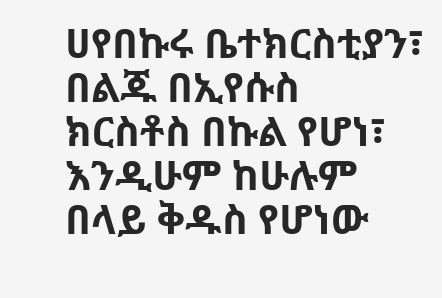ሀየበኩሩ ቤተክርስቲያን፣ በልጁ በኢየሱስ ክርስቶስ በኩል የሆነ፣ እንዲሁም ከሁሉም በላይ ቅዱስ የሆነው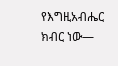የእግዚአብሔር ክብር ነው—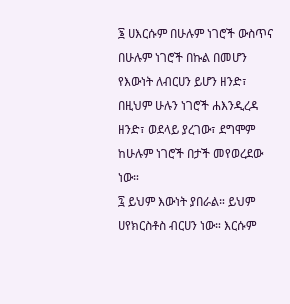፮ ሀእርሱም በሁሉም ነገሮች ውስጥና በሁሉም ነገሮች በኩል በመሆን የእውነት ለብርሀን ይሆን ዘንድ፣ በዚህም ሁሉን ነገሮች ሐእንዲረዳ ዘንድ፣ ወደላይ ያረገው፣ ደግሞም ከሁሉም ነገሮች በታች መየወረደው ነው።
፯ ይህም እውነት ያበራል። ይህም ሀየክርስቶስ ብርሀን ነው። እርሱም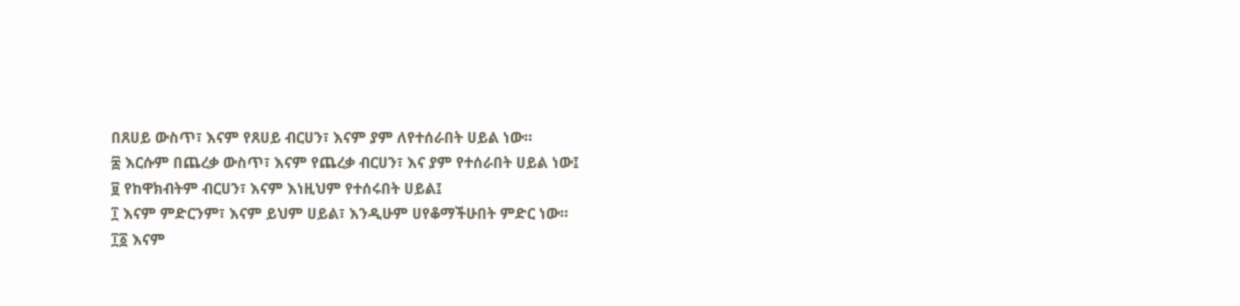በጸሀይ ውስጥ፣ እናም የጸሀይ ብርሀን፣ እናም ያም ለየተሰራበት ሀይል ነው።
፰ እርሱም በጨረቃ ውስጥ፣ እናም የጨረቃ ብርሀን፣ እና ያም የተሰራበት ሀይል ነው፤
፱ የከዋክብትም ብርሀን፣ እናም እነዚህም የተሰሩበት ሀይል፤
፲ እናም ምድርንም፣ እናም ይህም ሀይል፣ እንዲሁም ሀየቆማችሁበት ምድር ነው።
፲፩ እናም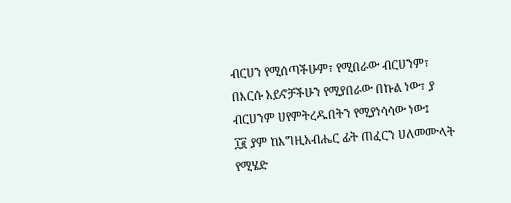ብርሀን የሚሰጣችሁም፣ የሚበራው ብርሀንም፣ በእርሱ አይኖቻችሁን የሚያበራው በኩል ነው፣ ያ ብርሀንም ሀየምትረዱበትን የሚያነሳሳው ነው፤
፲፪ ያም ከእግዚአብሔር ፊት ጠፈርን ሀለመሙላት የሚሄድ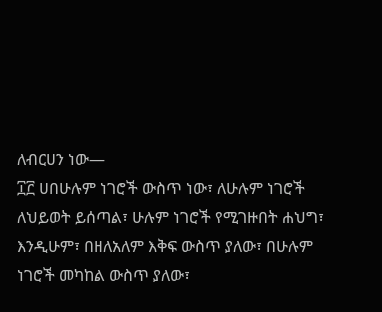ለብርሀን ነው—
፲፫ ሀበሁሉም ነገሮች ውስጥ ነው፣ ለሁሉም ነገሮች ለህይወት ይሰጣል፣ ሁሉም ነገሮች የሚገዙበት ሐህግ፣ እንዲሁም፣ በዘለአለም እቅፍ ውስጥ ያለው፣ በሁሉም ነገሮች መካከል ውስጥ ያለው፣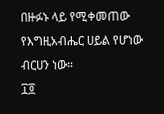በዙፉኑ ላይ የሚቀመጠው የእግዚአብሔር ሀይል የሆነው ብርሀን ነው።
፲፬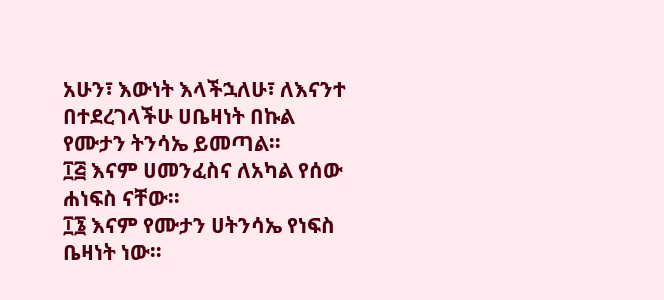አሁን፣ እውነት እላችኋለሁ፣ ለእናንተ በተደረገላችሁ ሀቤዛነት በኩል የሙታን ትንሳኤ ይመጣል።
፲፭ እናም ሀመንፈስና ለአካል የሰው ሐነፍስ ናቸው።
፲፮ እናም የሙታን ሀትንሳኤ የነፍስ ቤዛነት ነው።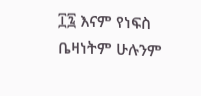፲፯ እናም የነፍስ ቤዛነትም ሁሉንም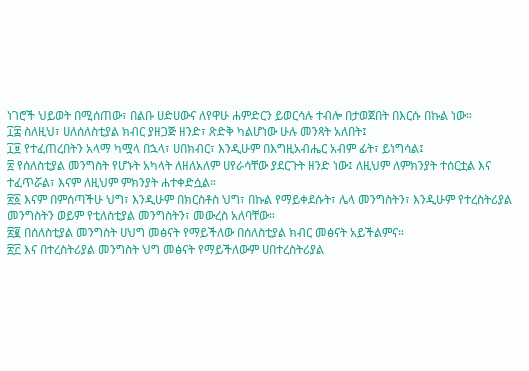ነገሮች ህይወት በሚሰጠው፣ በልቡ ሀድሀውና ለየዋሁ ሐምድርን ይወርሳሉ ተብሎ በታወጀበት በእርሱ በኩል ነው።
፲፰ ስለዚህ፣ ሀለሰለስቲያል ክብር ያዘጋጅ ዘንድ፣ ጽድቅ ካልሆነው ሁሉ መንጻት አለበት፤
፲፱ የተፈጠረበትን አላማ ካሟላ በኋላ፣ ሀበክብር፣ እንዲሁም በእግዚአብሔር አብም ፊት፣ ይነግሳል፤
፳ የሰለስቲያል መንግስት የሆኑት አካላት ለዘለአለም ሀየራሳቸው ያደርጉት ዘንድ ነው፤ ለዚህም ለምክንያት ተሰርቷል እና ተፈጥሯል፣ እናም ለዚህም ምክንያት ሐተቀድሷል።
፳፩ እናም በምሰጣችሁ ህግ፣ እንዲሁም በክርስቶስ ህግ፣ በኩል የማይቀደሱት፣ ሌላ መንግስትን፣ እንዲሁም የተረስትሪያል መንግስትን ወይም የቲለስቲያል መንግስትን፣ መውረስ አለባቸው።
፳፪ በሰለስቲያል መንግስት ሀህግ መፅናት የማይችለው በሰለስቲያል ክብር መፅናት አይችልምና።
፳፫ እና በተረስትሪያል መንግስት ህግ መፅናት የማይችለውም ሀበተረስትሪያል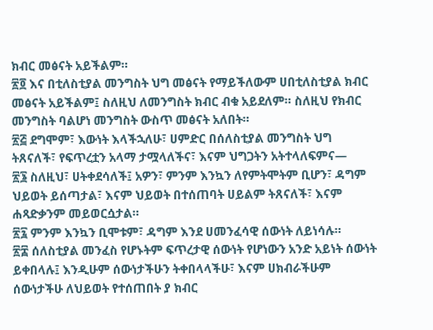ክብር መፅናት አይችልም።
፳፬ እና በቲለስቲያል መንግስት ህግ መፅናት የማይችለውም ሀበቲለስቲያል ክብር መፅናት አይችልም፤ ስለዚህ ለመንግስት ክብር ብቁ አይደለም። ስለዚህ የክብር መንግስት ባልሆነ መንግስት ውስጥ መፅናት አለበት።
፳፭ ደግሞም፣ እውነት እላችኋለሁ፣ ሀምድር በሰለስቲያል መንግስት ህግ ትጸናለች፣ የፍጥረቷን አላማ ታሟላለችና፣ እናም ህግጋትን አትተላለፍምና—
፳፮ ስለዚህ፣ ሀትቀደሳለች፤ አዎን፣ ምንም እንኳን ለየምትሞትም ቢሆን፣ ዳግም ህይወት ይሰጣታል፣ እናም ህይወት በተሰጠባት ሀይልም ትጸናለች፣ እናም ሐጻድቃንም መይወርሷታል።
፳፯ ምንም እንኳን ቢሞቱም፣ ዳግም እንደ ሀመንፈሳዊ ሰውነት ለይነሳሉ።
፳፰ ሰለስቲያል መንፈስ የሆኑትም ፍጥረታዊ ሰውነት የሆነውን አንድ አይነት ሰውነት ይቀበላሉ፤ እንዲሁም ሰውነታችሁን ትቀበላላችሁ፣ እናም ሀክብራችሁም ሰውነታችሁ ለህይወት የተሰጠበት ያ ክብር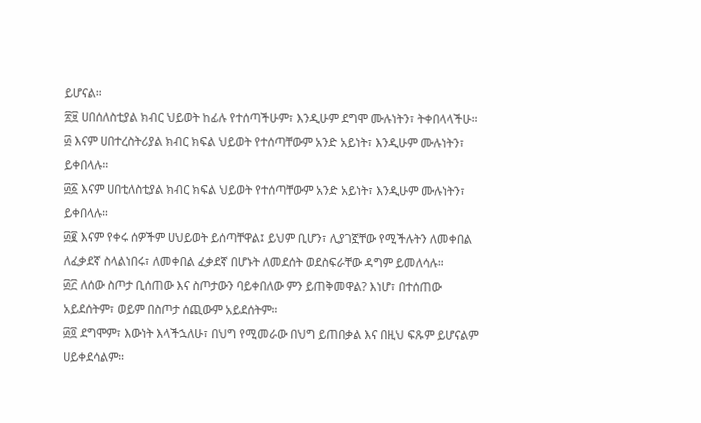ይሆናል።
፳፱ ሀበሰለስቲያል ክብር ህይወት ከፊሉ የተሰጣችሁም፣ እንዲሁም ደግሞ ሙሉነትን፣ ትቀበላላችሁ።
፴ እናም ሀበተረስትሪያል ክብር ክፍል ህይወት የተሰጣቸውም አንድ አይነት፣ እንዲሁም ሙሉነትን፣ ይቀበላሉ።
፴፩ እናም ሀበቲለስቲያል ክብር ክፍል ህይወት የተሰጣቸውም አንድ አይነት፣ እንዲሁም ሙሉነትን፣ ይቀበላሉ።
፴፪ እናም የቀሩ ሰዎችም ሀህይወት ይሰጣቸዋል፤ ይህም ቢሆን፣ ሊያገኟቸው የሚችሉትን ለመቀበል ለፈቃደኛ ስላልነበሩ፣ ለመቀበል ፈቃደኛ በሆኑት ለመደሰት ወደስፍራቸው ዳግም ይመለሳሉ።
፴፫ ለሰው ስጦታ ቢሰጠው እና ስጦታውን ባይቀበለው ምን ይጠቅመዋል? እነሆ፣ በተሰጠው አይደሰትም፣ ወይም በስጦታ ሰጪውም አይደሰትም።
፴፬ ደግሞም፣ እውነት እላችኋለሁ፣ በህግ የሚመራው በህግ ይጠበቃል እና በዚህ ፍጹም ይሆናልም ሀይቀደሳልም።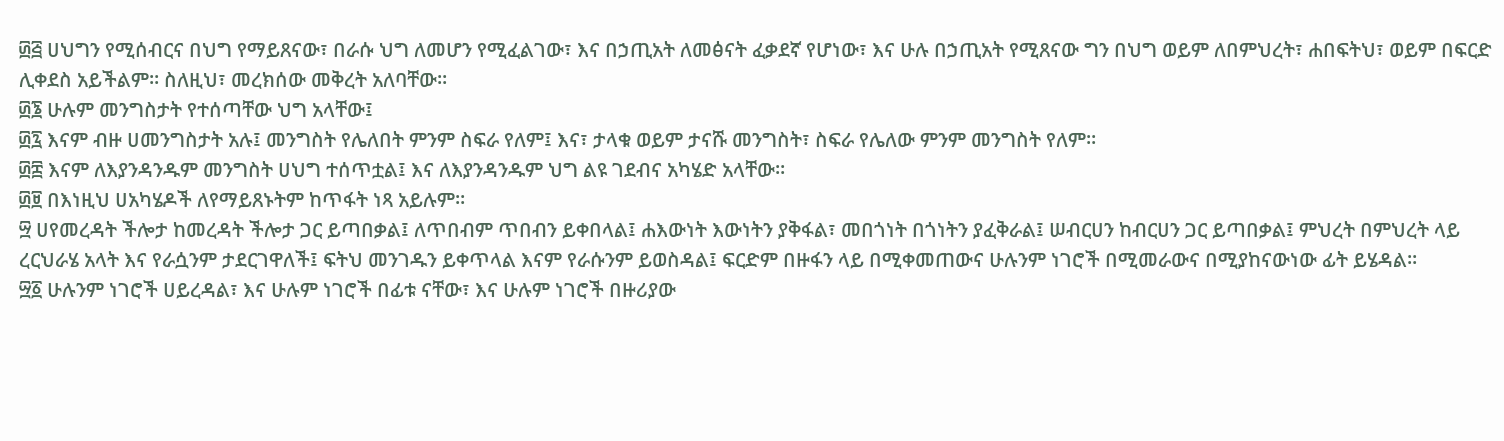፴፭ ሀህግን የሚሰብርና በህግ የማይጸናው፣ በራሱ ህግ ለመሆን የሚፈልገው፣ እና በኃጢአት ለመፅናት ፈቃደኛ የሆነው፣ እና ሁሉ በኃጢአት የሚጸናው ግን በህግ ወይም ለበምህረት፣ ሐበፍትህ፣ ወይም በፍርድ ሊቀደስ አይችልም። ስለዚህ፣ መረክሰው መቅረት አለባቸው።
፴፮ ሁሉም መንግስታት የተሰጣቸው ህግ አላቸው፤
፴፯ እናም ብዙ ሀመንግስታት አሉ፤ መንግስት የሌለበት ምንም ስፍራ የለም፤ እና፣ ታላቁ ወይም ታናሹ መንግስት፣ ስፍራ የሌለው ምንም መንግስት የለም።
፴፰ እናም ለእያንዳንዱም መንግስት ሀህግ ተሰጥቷል፤ እና ለእያንዳንዱም ህግ ልዩ ገደብና አካሄድ አላቸው።
፴፱ በእነዚህ ሀአካሄዶች ለየማይጸኑትም ከጥፋት ነጻ አይሉም።
፵ ሀየመረዳት ችሎታ ከመረዳት ችሎታ ጋር ይጣበቃል፤ ለጥበብም ጥበብን ይቀበላል፤ ሐእውነት እውነትን ያቅፋል፣ መበጎነት በጎነትን ያፈቅራል፤ ሠብርሀን ከብርሀን ጋር ይጣበቃል፤ ምህረት በምህረት ላይ ረርህራሄ አላት እና የራሷንም ታደርገዋለች፤ ፍትህ መንገዱን ይቀጥላል እናም የራሱንም ይወስዳል፤ ፍርድም በዙፋን ላይ በሚቀመጠውና ሁሉንም ነገሮች በሚመራውና በሚያከናውነው ፊት ይሄዳል።
፵፩ ሁሉንም ነገሮች ሀይረዳል፣ እና ሁሉም ነገሮች በፊቱ ናቸው፣ እና ሁሉም ነገሮች በዙሪያው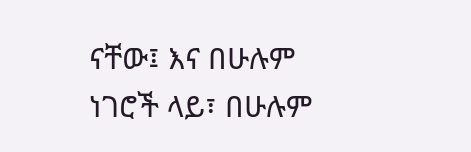ናቸው፤ እና በሁሉም ነገሮች ላይ፣ በሁሉም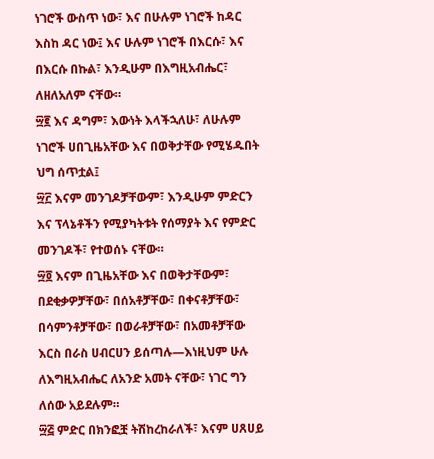ነገሮች ውስጥ ነው፣ እና በሁሉም ነገሮች ከዳር እስከ ዳር ነው፤ እና ሁሉም ነገሮች በእርሱ፣ እና በእርሱ በኩል፣ እንዲሁም በእግዚአብሔር፣ ለዘለአለም ናቸው።
፵፪ እና ዳግም፣ እውነት እላችኋለሁ፣ ለሁሉም ነገሮች ሀበጊዜአቸው እና በወቅታቸው የሚሄዱበት ህግ ሰጥቷል፤
፵፫ እናም መንገዶቻቸውም፣ እንዲሁም ምድርን እና ፕላኔቶችን የሚያካትቱት የሰማያት እና የምድር መንገዶች፣ የተወሰኑ ናቸው።
፵፬ እናም በጊዜአቸው እና በወቅታቸውም፣ በደቂቃዎቻቸው፣ በሰአቶቻቸው፣ በቀናቶቻቸው፣ በሳምንቶቻቸው፣ በወራቶቻቸው፣ በአመቶቻቸው እርስ በራስ ሀብርሀን ይሰጣሉ—እነዚህም ሁሉ ለእግዚአብሔር ለአንድ አመት ናቸው፣ ነገር ግን ለሰው አይደሉም።
፵፭ ምድር በክንፎቿ ትሽከረከራለች፣ እናም ሀጸሀይ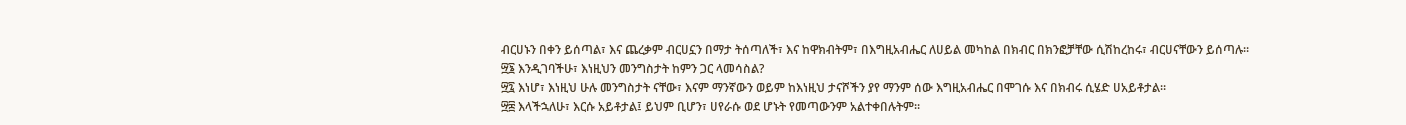ብርሀኑን በቀን ይሰጣል፣ እና ጨረቃም ብርሀኗን በማታ ትሰጣለች፣ እና ከዋክብትም፣ በእግዚአብሔር ለሀይል መካከል በክብር በክንፎቻቸው ሲሽከረከሩ፣ ብርሀናቸውን ይሰጣሉ።
፵፮ እንዲገባችሁ፣ እነዚህን መንግስታት ከምን ጋር ላመሳስል?
፵፯ እነሆ፣ እነዚህ ሁሉ መንግስታት ናቸው፣ እናም ማንኛውን ወይም ከእነዚህ ታናሾችን ያየ ማንም ሰው እግዚአብሔር በሞገሱ እና በክብሩ ሲሄድ ሀአይቶታል።
፵፰ እላችኋለሁ፣ እርሱ አይቶታል፤ ይህም ቢሆን፣ ሀየራሱ ወደ ሆኑት የመጣውንም አልተቀበሉትም።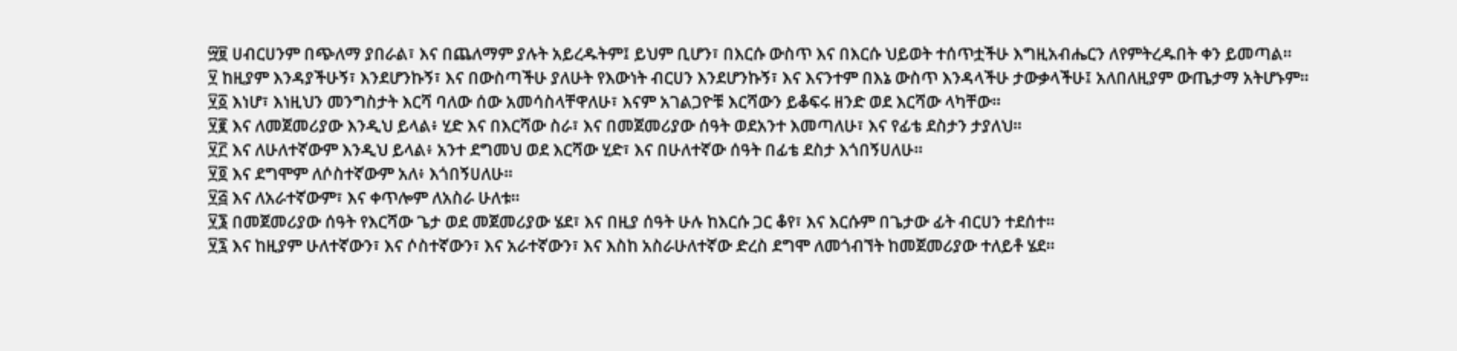፵፱ ሀብርሀንም በጭለማ ያበራል፣ እና በጨለማም ያሉት አይረዱትም፤ ይህም ቢሆን፣ በእርሱ ውስጥ እና በእርሱ ህይወት ተሰጥቷችሁ እግዚአብሔርን ለየምትረዱበት ቀን ይመጣል።
፶ ከዚያም እንዳያችሁኝ፣ እንደሆንኩኝ፣ እና በውስጣችሁ ያለሁት የእውነት ብርሀን እንደሆንኩኝ፣ እና እናንተም በእኔ ውስጥ እንዳላችሁ ታውቃላችሁ፤ አለበለዚያም ውጤታማ አትሆኑም።
፶፩ እነሆ፣ እነዚህን መንግስታት እርሻ ባለው ሰው አመሳስላቸዋለሁ፣ እናም አገልጋዮቹ እርሻውን ይቆፍሩ ዘንድ ወደ እርሻው ላካቸው።
፶፪ እና ለመጀመሪያው እንዲህ ይላል፥ ሂድ እና በእርሻው ስራ፣ እና በመጀመሪያው ሰዓት ወደአንተ እመጣለሁ፣ እና የፊቴ ደስታን ታያለህ።
፶፫ እና ለሁለተኛውም እንዲህ ይላል፥ አንተ ደግመህ ወደ እርሻው ሂድ፣ እና በሁለተኛው ሰዓት በፊቴ ደስታ እጎበኝሀለሁ።
፶፬ እና ደግሞም ለሶስተኛውም አለ፥ እጎበኝሀለሁ።
፶፭ እና ለአራተኛውም፣ እና ቀጥሎም ለአስራ ሁለቱ።
፶፮ በመጀመሪያው ሰዓት የእርሻው ጌታ ወደ መጀመሪያው ሄደ፣ እና በዚያ ሰዓት ሁሉ ከእርሱ ጋር ቆየ፣ እና እርሱም በጌታው ፊት ብርሀን ተደሰተ።
፶፯ እና ከዚያም ሁለተኛውን፣ እና ሶስተኛውን፣ እና አራተኛውን፣ እና እስከ አስራሁለተኛው ድረስ ደግሞ ለመጎብኘት ከመጀመሪያው ተለይቶ ሄደ።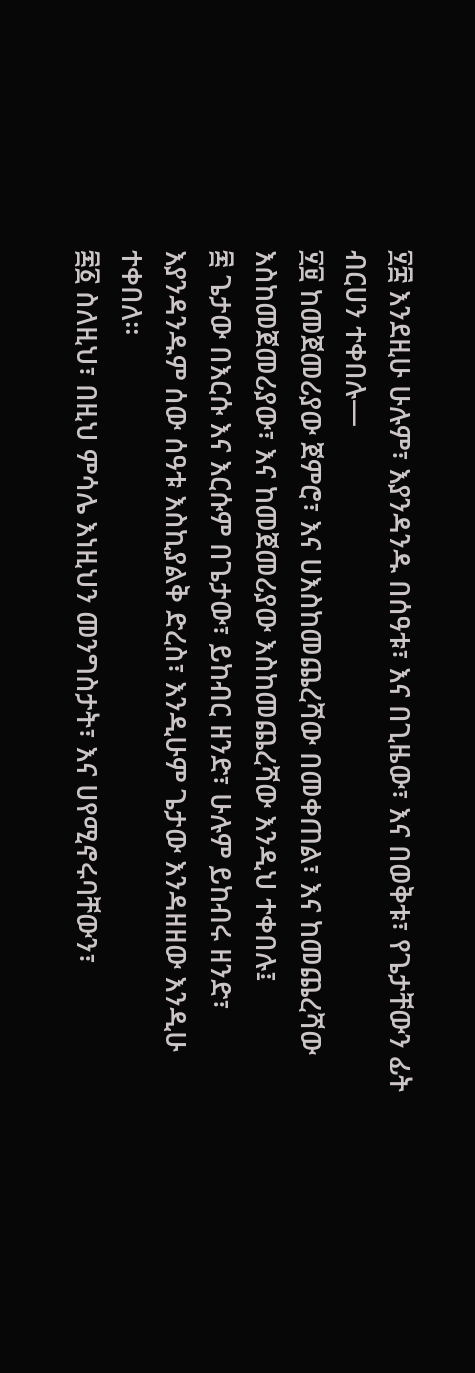፶፰ እንደዚሁ ሁሉም፣ እያንዳንዱ በሰዓቱ፣ እና በጊዜው፣ እና በወቅቱ፣ የጌታቸውን ፊት ብርሀን ተቀበሉ—
፶፱ ከመጀመሪያው ጀምሮ፣ እና ሀእስከመጨረሻው በመቀጠል፣ እና ከመጨረሻው እስከመጀመሪያው፣ እና ከመጀመሪያው እስከመጨረሻው እንዲህ ተቀበሉ፤
፷ ጌታው በእርሱ እና እርሱም በጌታው፣ ይከብር ዘንድ፣ ሁሉም ይከብሩ ዘንድ፣ እያንዳንዱም ሰው ሰዓቱ እስኪያልቅ ድረስ፣ እንዲሁም ጌታው እንዳዘዘው እንዲሁ ተቀበለ።
፷፩ ስለዚህ፣ በዚህ ምሳሌ እነዚህን መንግስታት፣ እና ሀየሚኖሩባቸውን፣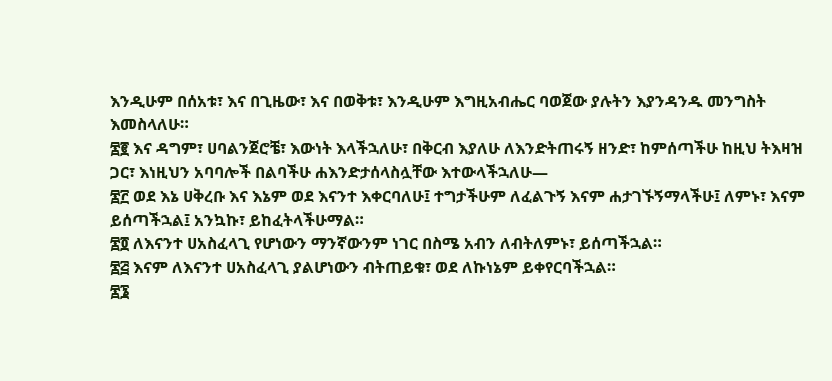እንዲሁም በሰአቱ፣ እና በጊዜው፣ እና በወቅቱ፣ እንዲሁም እግዚአብሔር ባወጀው ያሉትን እያንዳንዱ መንግስት እመስላለሁ።
፷፪ እና ዳግም፣ ሀባልንጀሮቼ፣ እውነት እላችኋለሁ፣ በቅርብ እያለሁ ለእንድትጠሩኝ ዘንድ፣ ከምሰጣችሁ ከዚህ ትእዛዝ ጋር፣ እነዚህን አባባሎች በልባችሁ ሐእንድታሰላስሏቸው እተውላችኋለሁ—
፷፫ ወደ እኔ ሀቅረቡ እና እኔም ወደ እናንተ እቀርባለሁ፤ ተግታችሁም ለፈልጉኝ እናም ሐታገኙኝማላችሁ፤ ለምኑ፣ እናም ይሰጣችኋል፤ አንኳኩ፣ ይከፈትላችሁማል።
፷፬ ለእናንተ ሀአስፈላጊ የሆነውን ማንኛውንም ነገር በስሜ አብን ለብትለምኑ፣ ይሰጣችኋል።
፷፭ እናም ለእናንተ ሀአስፈላጊ ያልሆነውን ብትጠይቁ፣ ወደ ለኩነኔም ይቀየርባችኋል።
፷፮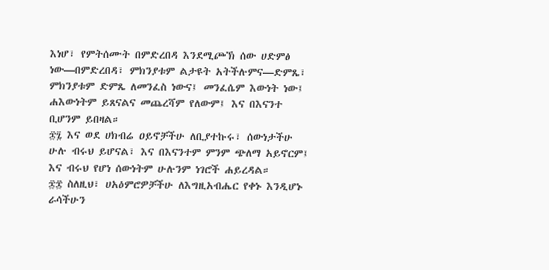እነሆ፣ የምትሰሙት በምድረበዳ እንደሚጮኽ ሰው ሀድምፅ ነው—በምድረበዳ፣ ምክንያቱም ልታዩት አትችሉምና—ድምጼ፣ ምክንያቱም ድምጼ ለመንፈስ ነውና፤ መንፈሴም እውነት ነው፤ ሐእውነትም ይጸናልና መጨረሻም የለውም፤ እና በእናንተ ቢሆንም ይበዛል።
፷፯ እና ወደ ሀክብሬ ዐይኖቻችሁ ለቢያተኩሩ፣ ሰውነታችሁ ሁሉ ብሩህ ይሆናል፣ እና በእናንተም ምንም ጭለማ አይኖርም፤ እና ብሩህ የሆነ ሰውነትም ሁሉንም ነገሮች ሐይረዳል።
፷፰ ስለዚህ፣ ሀአዕምሮዎቻችሁ ለእግዚአብሔር የቀኑ እንዲሆኑ ራሳችሁን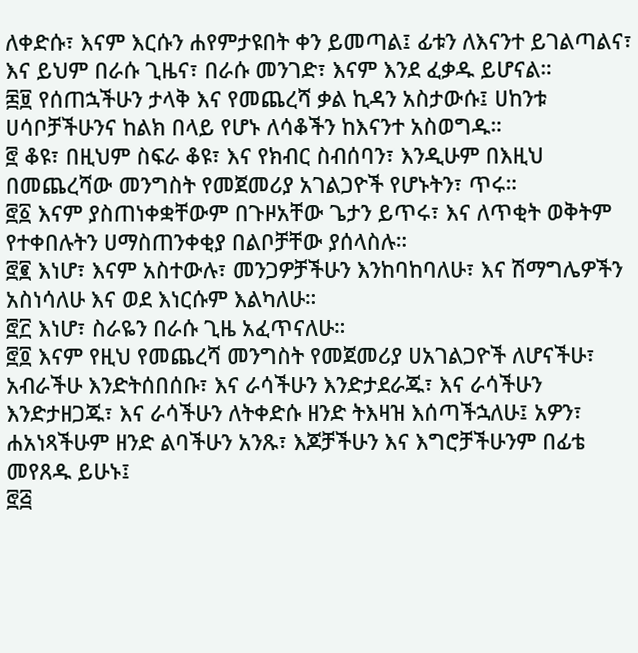ለቀድሱ፣ እናም እርሱን ሐየምታዩበት ቀን ይመጣል፤ ፊቱን ለእናንተ ይገልጣልና፣ እና ይህም በራሱ ጊዜና፣ በራሱ መንገድ፣ እናም እንደ ፈቃዱ ይሆናል።
፷፱ የሰጠኋችሁን ታላቅ እና የመጨረሻ ቃል ኪዳን አስታውሱ፤ ሀከንቱ ሀሳቦቻችሁንና ከልክ በላይ የሆኑ ለሳቆችን ከእናንተ አስወግዱ።
፸ ቆዩ፣ በዚህም ስፍራ ቆዩ፣ እና የክብር ስብሰባን፣ እንዲሁም በእዚህ በመጨረሻው መንግስት የመጀመሪያ አገልጋዮች የሆኑትን፣ ጥሩ።
፸፩ እናም ያስጠነቀቋቸውም በጉዞአቸው ጌታን ይጥሩ፣ እና ለጥቂት ወቅትም የተቀበሉትን ሀማስጠንቀቂያ በልቦቻቸው ያሰላስሉ።
፸፪ እነሆ፣ እናም አስተውሉ፣ መንጋዎቻችሁን እንከባከባለሁ፣ እና ሽማግሌዎችን አስነሳለሁ እና ወደ እነርሱም እልካለሁ።
፸፫ እነሆ፣ ስራዬን በራሱ ጊዜ አፈጥናለሁ።
፸፬ እናም የዚህ የመጨረሻ መንግስት የመጀመሪያ ሀአገልጋዮች ለሆናችሁ፣ አብራችሁ እንድትሰበሰቡ፣ እና ራሳችሁን እንድታደራጁ፣ እና ራሳችሁን እንድታዘጋጁ፣ እና ራሳችሁን ለትቀድሱ ዘንድ ትእዛዝ እሰጣችኋለሁ፤ አዎን፣ ሐአነጻችሁም ዘንድ ልባችሁን አንጹ፣ እጆቻችሁን እና እግሮቻችሁንም በፊቴ መየጸዱ ይሁኑ፤
፸፭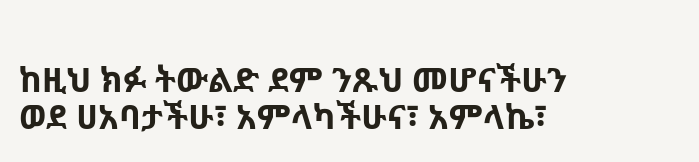ከዚህ ክፉ ትውልድ ደም ንጹህ መሆናችሁን ወደ ሀአባታችሁ፣ አምላካችሁና፣ አምላኬ፣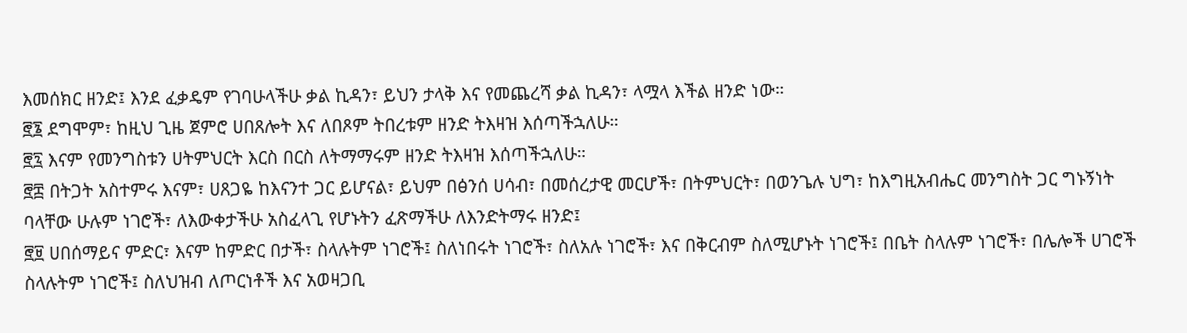እመሰክር ዘንድ፤ እንደ ፈቃዴም የገባሁላችሁ ቃል ኪዳን፣ ይህን ታላቅ እና የመጨረሻ ቃል ኪዳን፣ ላሟላ እችል ዘንድ ነው።
፸፮ ደግሞም፣ ከዚህ ጊዜ ጀምሮ ሀበጸሎት እና ለበጾም ትበረቱም ዘንድ ትእዛዝ እሰጣችኋለሁ።
፸፯ እናም የመንግስቱን ሀትምህርት እርስ በርስ ለትማማሩም ዘንድ ትእዛዝ እሰጣችኋለሁ።
፸፰ በትጋት አስተምሩ እናም፣ ሀጸጋዬ ከእናንተ ጋር ይሆናል፣ ይህም በፅንሰ ሀሳብ፣ በመሰረታዊ መርሆች፣ በትምህርት፣ በወንጌሉ ህግ፣ ከእግዚአብሔር መንግስት ጋር ግኑኝነት ባላቸው ሁሉም ነገሮች፣ ለእውቀታችሁ አስፈላጊ የሆኑትን ፈጽማችሁ ለእንድትማሩ ዘንድ፤
፸፱ ሀበሰማይና ምድር፣ እናም ከምድር በታች፣ ስላሉትም ነገሮች፤ ስለነበሩት ነገሮች፣ ስለአሉ ነገሮች፣ እና በቅርብም ስለሚሆኑት ነገሮች፤ በቤት ስላሉም ነገሮች፣ በሌሎች ሀገሮች ስላሉትም ነገሮች፤ ስለህዝብ ለጦርነቶች እና አወዛጋቢ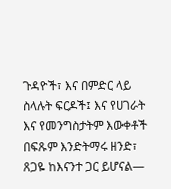ጉዳዮች፣ እና በምድር ላይ ስላሉት ፍርዶች፤ እና የሀገራት እና የመንግስታትም እውቀቶች በፍጹም እንድትማሩ ዘንድ፣ ጸጋዬ ከእናንተ ጋር ይሆናል—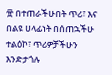፹ በተጠራችሁበት ጥሪ፣ እና በልዩ ሀላፊነት በሰጠኋችሁ ተልዕኮ፣ ጥሪዎቻችሁን እንድታጎሉ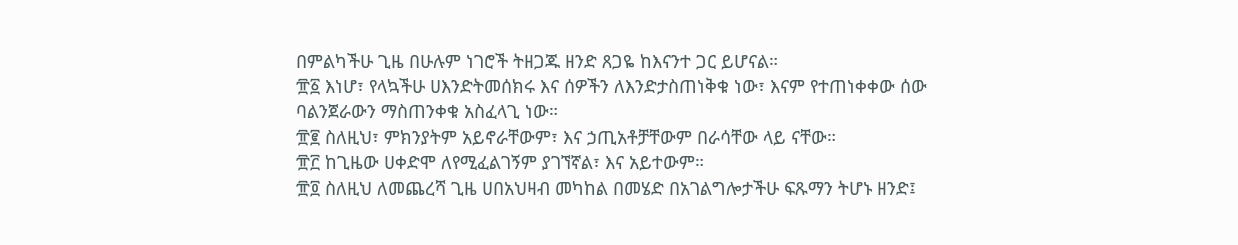በምልካችሁ ጊዜ በሁሉም ነገሮች ትዘጋጁ ዘንድ ጸጋዬ ከእናንተ ጋር ይሆናል።
፹፩ እነሆ፣ የላኳችሁ ሀእንድትመሰክሩ እና ሰዎችን ለእንድታስጠነቅቁ ነው፣ እናም የተጠነቀቀው ሰው ባልንጀራውን ማስጠንቀቁ አስፈላጊ ነው።
፹፪ ስለዚህ፣ ምክንያትም አይኖራቸውም፣ እና ኃጢአቶቻቸውም በራሳቸው ላይ ናቸው።
፹፫ ከጊዜው ሀቀድሞ ለየሚፈልገኝም ያገኘኛል፣ እና አይተውም።
፹፬ ስለዚህ ለመጨረሻ ጊዜ ሀበአህዛብ መካከል በመሄድ በአገልግሎታችሁ ፍጹማን ትሆኑ ዘንድ፤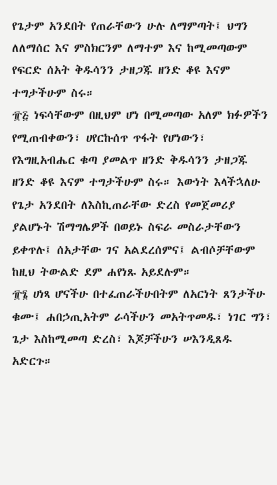የጌታም አንደበት የጠራቸውን ሁሉ ለማምጣት፤ ህግን ለለማሰር እና ምስክርንም ለማተም እና ከሚመጣውም የፍርድ ሰአት ቅዱሳንን ታዘጋጁ ዘንድ ቆዩ እናም ተግታችሁም ስሩ።
፹፭ ነፍሳቸውም በዚህም ሆነ በሚመጣው አለም ክፉዎችን የሚጠብቀውን፣ ሀየርኩሰጥ ጥፋት የሆነውን፣ የእግዚአብሔር ቁጣ ያመልጥ ዘንድ ቅዱሳንን ታዘጋጁ ዘንድ ቆዩ እናም ተግታችሁም ስሩ። እውነት እላችኋለሁ የጌታ አንደበት ለእስኪጠራቸው ድረስ የመጀመሪያ ያልሆኑት ሽማግሌዎች በወይኑ ስፍራ መስራታቸውን ይቀጥሉ፤ ሰአታቸው ገና አልደረሰምና፤ ልብሶቻቸውም ከዚህ ትውልድ ደም ሐየነጹ አይደሉም።
፹፮ ሀነጻ ሆናችሁ በተፈጠራችሁበትም ለአርነት ጸንታችሁ ቁሙ፤ ሐበኃጢአትም ራሳችሁን መአትጥመዱ፣ ነገር ግን፣ ጌታ እስከሚመጣ ድረስ፣ እጆቻችሁን ሠእንዲጸዱ አድርጉ።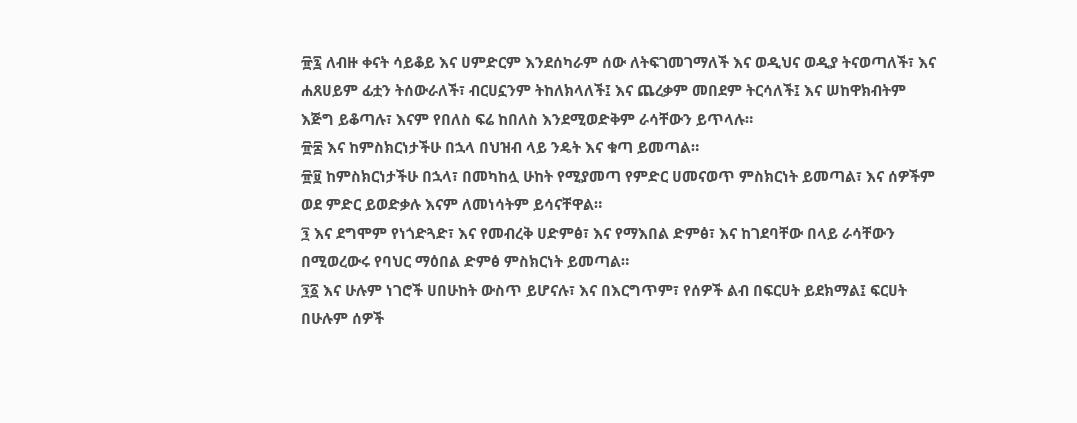፹፯ ለብዙ ቀናት ሳይቆይ እና ሀምድርም እንደሰካራም ሰው ለትፍገመገማለች እና ወዲህና ወዲያ ትናወጣለች፣ እና ሐጸሀይም ፊቷን ትሰውራለች፣ ብርሀኗንም ትከለክላለች፤ እና ጨረቃም መበደም ትርሳለች፤ እና ሠከዋክብትም እጅግ ይቆጣሉ፣ እናም የበለስ ፍሬ ከበለስ እንደሚወድቅም ራሳቸውን ይጥላሉ።
፹፰ እና ከምስክርነታችሁ በኋላ በህዝብ ላይ ንዴት እና ቁጣ ይመጣል።
፹፱ ከምስክርነታችሁ በኋላ፣ በመካከሏ ሁከት የሚያመጣ የምድር ሀመናወጥ ምስክርነት ይመጣል፣ እና ሰዎችም ወደ ምድር ይወድቃሉ እናም ለመነሳትም ይሳናቸዋል።
፺ እና ደግሞም የነጎድጓድ፣ እና የመብረቅ ሀድምፅ፣ እና የማእበል ድምፅ፣ እና ከገደባቸው በላይ ራሳቸውን በሚወረውሩ የባህር ማዕበል ድምፅ ምስክርነት ይመጣል።
፺፩ እና ሁሉም ነገሮች ሀበሁከት ውስጥ ይሆናሉ፣ እና በእርግጥም፣ የሰዎች ልብ በፍርሀት ይደክማል፤ ፍርሀት በሁሉም ሰዎች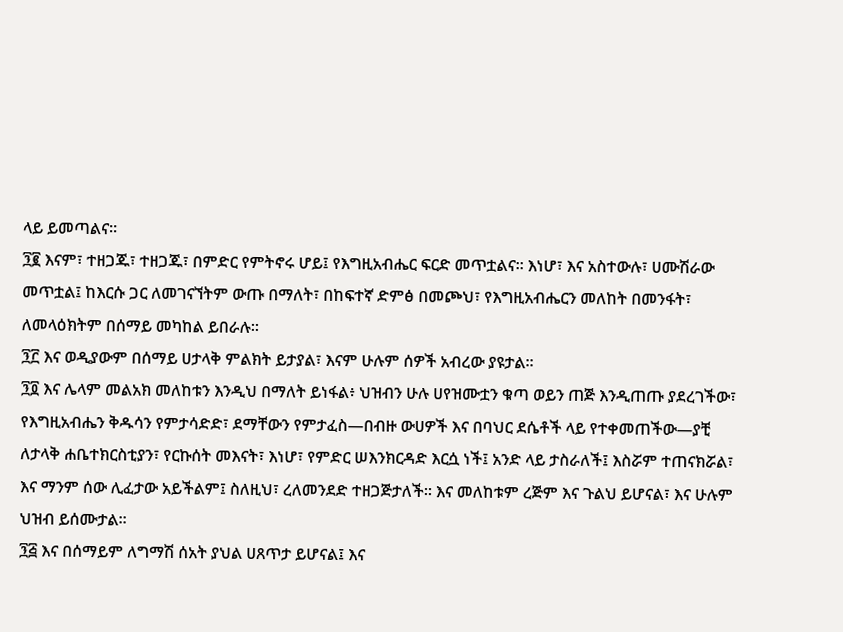ላይ ይመጣልና።
፺፪ እናም፣ ተዘጋጁ፣ ተዘጋጁ፣ በምድር የምትኖሩ ሆይ፤ የእግዚአብሔር ፍርድ መጥቷልና። እነሆ፣ እና አስተውሉ፣ ሀሙሽራው መጥቷል፤ ከእርሱ ጋር ለመገናኘትም ውጡ በማለት፣ በከፍተኛ ድምፅ በመጮህ፣ የእግዚአብሔርን መለከት በመንፋት፣ ለመላዕክትም በሰማይ መካከል ይበራሉ።
፺፫ እና ወዲያውም በሰማይ ሀታላቅ ምልክት ይታያል፣ እናም ሁሉም ሰዎች አብረው ያዩታል።
፺፬ እና ሌላም መልአክ መለከቱን እንዲህ በማለት ይነፋል፥ ህዝብን ሁሉ ሀየዝሙቷን ቁጣ ወይን ጠጅ እንዲጠጡ ያደረገችው፣ የእግዚአብሔን ቅዱሳን የምታሳድድ፣ ደማቸውን የምታፈስ—በብዙ ውሀዎች እና በባህር ደሴቶች ላይ የተቀመጠችው—ያቺ ለታላቅ ሐቤተክርስቲያን፣ የርኩሰት መእናት፣ እነሆ፣ የምድር ሠእንክርዳድ እርሷ ነች፤ አንድ ላይ ታስራለች፤ እስሯም ተጠናክሯል፣ እና ማንም ሰው ሊፈታው አይችልም፤ ስለዚህ፣ ረለመንደድ ተዘጋጅታለች። እና መለከቱም ረጅም እና ጉልህ ይሆናል፣ እና ሁሉም ህዝብ ይሰሙታል።
፺፭ እና በሰማይም ለግማሽ ሰአት ያህል ሀጸጥታ ይሆናል፤ እና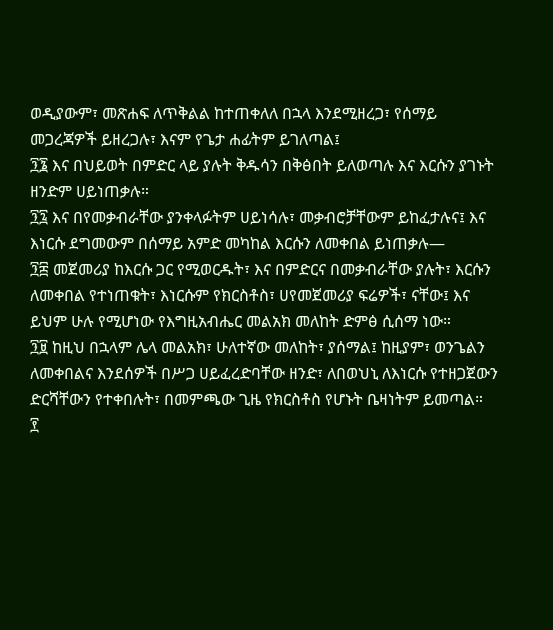ወዲያውም፣ መጽሐፍ ለጥቅልል ከተጠቀለለ በኋላ እንደሚዘረጋ፣ የሰማይ መጋረጃዎች ይዘረጋሉ፣ እናም የጌታ ሐፊትም ይገለጣል፤
፺፮ እና በህይወት በምድር ላይ ያሉት ቅዱሳን በቅፅበት ይለወጣሉ እና እርሱን ያገኑት ዘንድም ሀይነጠቃሉ።
፺፯ እና በየመቃብራቸው ያንቀላፉትም ሀይነሳሉ፣ መቃብሮቻቸውም ይከፈታሉና፤ እና እነርሱ ደግመውም በሰማይ አምድ መካከል እርሱን ለመቀበል ይነጠቃሉ—
፺፰ መጀመሪያ ከእርሱ ጋር የሚወርዱት፣ እና በምድርና በመቃብራቸው ያሉት፣ እርሱን ለመቀበል የተነጠቁት፣ እነርሱም የክርስቶስ፣ ሀየመጀመሪያ ፍሬዎች፣ ናቸው፤ እና ይህም ሁሉ የሚሆነው የእግዚአብሔር መልአክ መለከት ድምፅ ሲሰማ ነው።
፺፱ ከዚህ በኋላም ሌላ መልአክ፣ ሁለተኛው መለከት፣ ያሰማል፤ ከዚያም፣ ወንጌልን ለመቀበልና እንደሰዎች በሥጋ ሀይፈረድባቸው ዘንድ፣ ለበወህኒ ለእነርሱ የተዘጋጀውን ድርሻቸውን የተቀበሉት፣ በመምጫው ጊዜ የክርስቶስ የሆኑት ቤዛነትም ይመጣል።
፻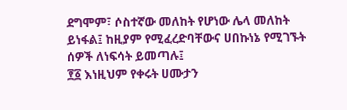ደግሞም፣ ሶስተኛው መለከት የሆነው ሌላ መለከት ይነፋል፤ ከዚያም የሚፈረድባቸውና ሀበኩነኔ የሚገኙት ሰዎች ለነፍሳት ይመጣሉ፤
፻፩ እነዚህም የቀሩት ሀሙታን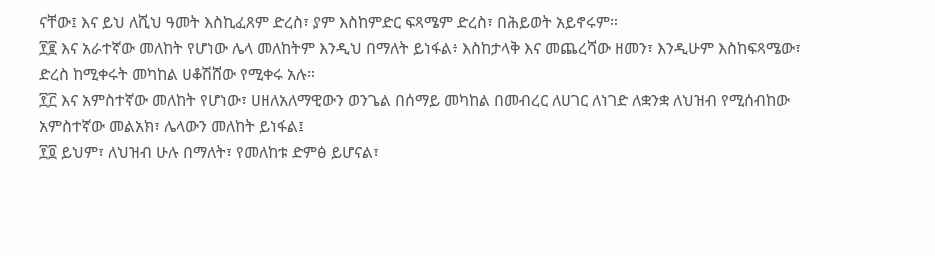ናቸው፤ እና ይህ ለሺህ ዓመት እስኪፈጸም ድረስ፣ ያም እስከምድር ፍጻሜም ድረስ፣ በሕይወት አይኖሩም።
፻፪ እና አራተኛው መለከት የሆነው ሌላ መለከትም እንዲህ በማለት ይነፋል፥ እስከታላቅ እና መጨረሻው ዘመን፣ እንዲሁም እስከፍጻሜው፣ ድረስ ከሚቀሩት መካከል ሀቆሽሸው የሚቀሩ አሉ።
፻፫ እና አምስተኛው መለከት የሆነው፣ ሀዘለአለማዊውን ወንጌል በሰማይ መካከል በመብረር ለሀገር ለነገድ ለቋንቋ ለህዝብ የሚሰብከው አምስተኛው መልአክ፣ ሌላውን መለከት ይነፋል፤
፻፬ ይህም፣ ለህዝብ ሁሉ በማለት፣ የመለከቱ ድምፅ ይሆናል፣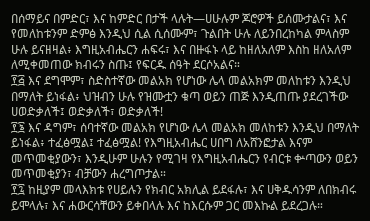በሰማይና በምድር፣ እና ከምድር በታች ላሉት—ሀሁሉም ጆሮዎች ይሰሙታልና፣ እና የመለከቱንም ድምፅ እንዲህ ሲል ሲሰሙም፣ ጉልበት ሁሉ ለይንበረከካል ምላስም ሁሉ ይናዘዛል፥ እግዚአብሔርን ሐፍሩ፣ እና በዙፋኑ ላይ ከዘለአለም እስከ ዘለአለም ለሚቀመጠው ክብሩን ስጡ፤ የፍርዱ ሰዓት ደርሶአልና።
፻፭ እና ደግሞም፣ ስድስተኛው መልአክ የሆነው ሌላ መልአክም መለከቱን እንዲህ በማለት ይነፋል፥ ህዝብን ሁሉ የዝሙቷን ቁጣ ወይን ጠጅ እንዲጠጡ ያደረገችው ሀወድቃለች፤ ወድቃለች፣ ወድቃለች!
፻፮ እና ዳግም፣ ሰባተኛው መልአክ የሆነው ሌላ መልአክ መለከቱን እንዲህ በማለት ይነፋል፥ ተፈፅሟል፤ ተፈፅሟል! የእግዚአብሔር ሀበግ ለአሸንፎታል እናም መጥመቂያውን፣ እንዲሁም ሁሉን የሚገዛ የእግዚአብሔርን የብርቱ ቍጣውን ወይን መጥመቂያን፣ ብቻውን ሐረግጦታል።
፻፯ ከዚያም መላእክቱ የሀይሉን የክብር አክሊል ይደፋሉ፣ እና ሀቅዱሳንም ለበክብሩ ይሞላሉ፣ እና ሐውርሳቸውን ይቀበላሉ እና ከእርሱም ጋር መእኩል ይደረጋሉ።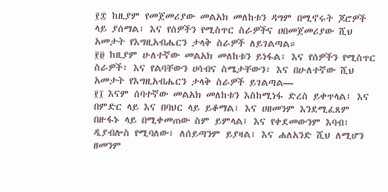፻፰ ከዚያም የመጀመሪያው መልአክ መለከቱን ዳግም በሚኖሩት ጆሮዎች ላይ ያሰማል፣ እና የሰዎችን የሚስጥር ስራዎችና ሀበመጀመሪያው ሺህ አመታት የእግዚአብሔርን ታላቅ ስራዎች ለይገልጣል።
፻፱ ከዚያም ሁለተኛው መልአክ መለከቱን ይነፋል፣ እና የሰዎችን የሚስጥር ስራዎች፣ እና የልባቸውን ሀሳብና ስሜታቸውን፣ እና በሁለተኛው ሺህ አመታት የእግዚአብሔርን ታላቅ ስራዎች ይገልጣል—
፻፲ እናም ሰባተኛው መልአክ መለከቱን እስከሚነፋ ድረስ ይቀጥላል፤ እና በምድር ላይ እና በባህር ላይ ይቆማል፣ እና ሀዘመንም እንደሚፈጸም በዙፋኑ ላይ በሚቀመጠው ስም ይምላል፤ እና የቀደመውንም እባብ፣ ዲያብሎስ የሚባለው፣ ለሰይጣንም ይያዛል፣ እና ሐለአንድ ሺህ ለሚሆን ዘመንም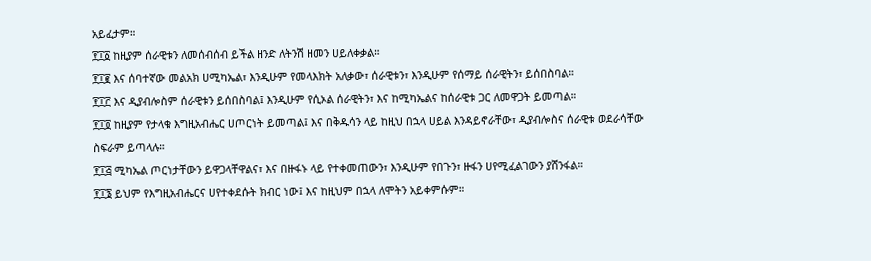አይፈታም።
፻፲፩ ከዚያም ሰራዊቱን ለመሰብሰብ ይችል ዘንድ ለትንሽ ዘመን ሀይለቀቃል።
፻፲፪ እና ሰባተኛው መልአክ ሀሚካኤል፣ እንዲሁም የመላእክት አለቃው፣ ሰራዊቱን፣ እንዲሁም የሰማይ ሰራዊትን፣ ይሰበስባል።
፻፲፫ እና ዲያብሎስም ሰራዊቱን ይሰበስባል፤ እንዲሁም የሲኦል ሰራዊትን፣ እና ከሚካኤልና ከሰራዊቱ ጋር ለመዋጋት ይመጣል።
፻፲፬ ከዚያም የታላቁ እግዚአብሔር ሀጦርነት ይመጣል፤ እና በቅዱሳን ላይ ከዚህ በኋላ ሀይል እንዳይኖራቸው፣ ዲያብሎስና ሰራዊቱ ወደራሳቸው ስፍራም ይጣላሉ።
፻፲፭ ሚካኤል ጦርነታቸውን ይዋጋላቸዋልና፣ እና በዙፋኑ ላይ የተቀመጠውን፣ እንዲሁም የበጉን፣ ዙፋን ሀየሚፈልገውን ያሸንፋል።
፻፲፮ ይህም የእግዚአብሔርና ሀየተቀደሱት ክብር ነው፤ እና ከዚህም በኋላ ለሞትን አይቀምሱም።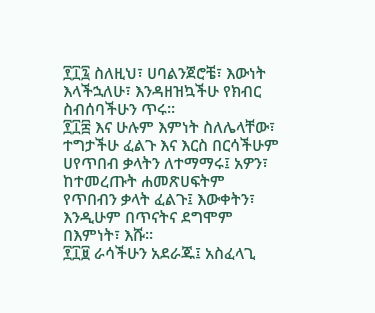፻፲፯ ስለዚህ፣ ሀባልንጀሮቼ፣ እውነት እላችኋለሁ፣ እንዳዘዝኳችሁ የክብር ስብሰባችሁን ጥሩ።
፻፲፰ እና ሁሉም እምነት ስለሌላቸው፣ ተግታችሁ ፈልጉ እና እርስ በርሳችሁም ሀየጥበብ ቃላትን ለተማማሩ፤ አዎን፣ ከተመረጡት ሐመጽሀፍትም የጥበብን ቃላት ፈልጉ፤ እውቀትን፣ እንዲሁም በጥናትና ደግሞም በእምነት፣ እሹ።
፻፲፱ ራሳችሁን አደራጁ፤ አስፈላጊ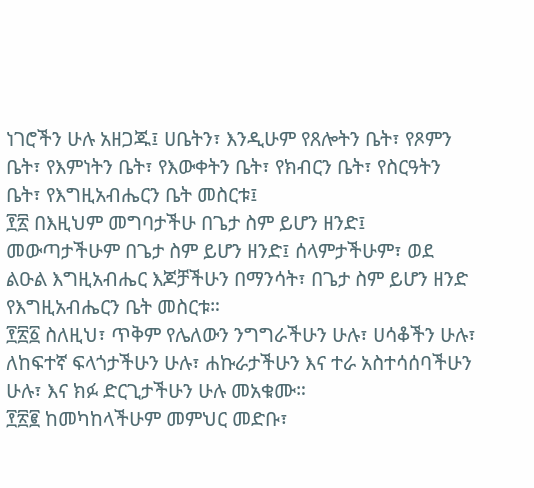ነገሮችን ሁሉ አዘጋጁ፤ ሀቤትን፣ እንዲሁም የጸሎትን ቤት፣ የጾምን ቤት፣ የእምነትን ቤት፣ የእውቀትን ቤት፣ የክብርን ቤት፣ የስርዓትን ቤት፣ የእግዚአብሔርን ቤት መስርቱ፤
፻፳ በእዚህም መግባታችሁ በጌታ ስም ይሆን ዘንድ፤ መውጣታችሁም በጌታ ስም ይሆን ዘንድ፤ ሰላምታችሁም፣ ወደ ልዑል እግዚአብሔር እጆቻችሁን በማንሳት፣ በጌታ ስም ይሆን ዘንድ የእግዚአብሔርን ቤት መስርቱ።
፻፳፩ ስለዚህ፣ ጥቅም የሌለውን ንግግራችሁን ሁሉ፣ ሀሳቆችን ሁሉ፣ ለከፍተኛ ፍላጎታችሁን ሁሉ፣ ሐኩራታችሁን እና ተራ አስተሳሰባችሁን ሁሉ፣ እና ክፉ ድርጊታችሁን ሁሉ መአቁሙ።
፻፳፪ ከመካከላችሁም መምህር መድቡ፣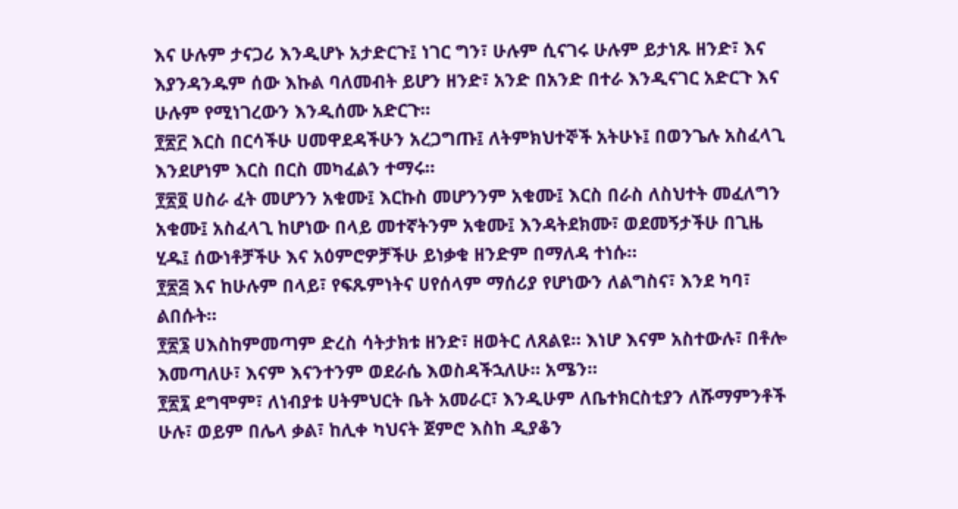እና ሁሉም ታናጋሪ እንዲሆኑ አታድርጉ፤ ነገር ግን፣ ሁሉም ሲናገሩ ሁሉም ይታነጹ ዘንድ፣ እና እያንዳንዱም ሰው እኩል ባለመብት ይሆን ዘንድ፣ አንድ በአንድ በተራ እንዲናገር አድርጉ እና ሁሉም የሚነገረውን እንዲሰሙ አድርጉ።
፻፳፫ እርስ በርሳችሁ ሀመዋደዳችሁን አረጋግጡ፤ ለትምክህተኞች አትሁኑ፤ በወንጌሉ አስፈላጊ እንደሆነም እርስ በርስ መካፈልን ተማሩ።
፻፳፬ ሀስራ ፈት መሆንን አቁሙ፤ እርኩስ መሆንንም አቁሙ፤ እርስ በራስ ለስህተት መፈለግን አቁሙ፤ አስፈላጊ ከሆነው በላይ መተኛትንም አቁሙ፤ እንዳትደክሙ፣ ወደመኝታችሁ በጊዜ ሂዱ፤ ሰውነቶቻችሁ እና አዕምሮዎቻችሁ ይነቃቁ ዘንድም በማለዳ ተነሱ።
፻፳፭ እና ከሁሉም በላይ፣ የፍጹምነትና ሀየሰላም ማሰሪያ የሆነውን ለልግስና፣ እንደ ካባ፣ ልበሱት።
፻፳፮ ሀእስከምመጣም ድረስ ሳትታክቱ ዘንድ፣ ዘወትር ለጸልዩ። እነሆ እናም አስተውሉ፣ በቶሎ እመጣለሁ፣ እናም እናንተንም ወደራሴ እወስዳችኋለሁ። አሜን።
፻፳፯ ደግሞም፣ ለነብያቱ ሀትምህርት ቤት አመራር፣ እንዲሁም ለቤተክርስቲያን ለሹማምንቶች ሁሉ፣ ወይም በሌላ ቃል፣ ከሊቀ ካህናት ጀምሮ እስከ ዲያቆን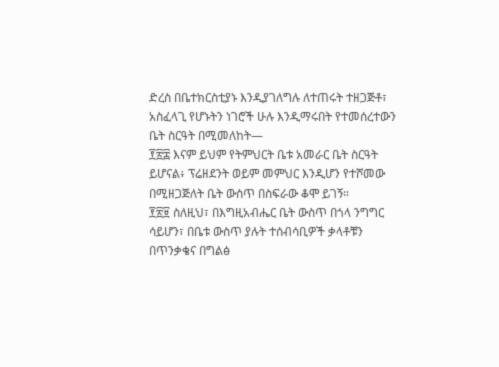ድረስ በቤተክርስቲያኑ እንዲያገለግሉ ለተጠሩት ተዘጋጅቶ፣ አስፈላጊ የሆኑትን ነገሮች ሁሉ እንዲማሩበት የተመሰረተውን ቤት ስርዓት በሚመለከት—
፻፳፰ እናም ይህም የትምህርት ቤቱ አመራር ቤት ስርዓት ይሆናል፥ ፕሬዘደንት ወይም መምህር እንዲሆን የተሾመው በሚዘጋጅለት ቤት ውስጥ በስፍራው ቆሞ ይገኝ።
፻፳፱ ስለዚህ፣ በእግዚአብሔር ቤት ውስጥ በጎላ ንግግር ሳይሆን፣ በቤቱ ውስጥ ያሉት ተሰብሳቢዎች ቃላቶቹን በጥንቃቄና በግልፅ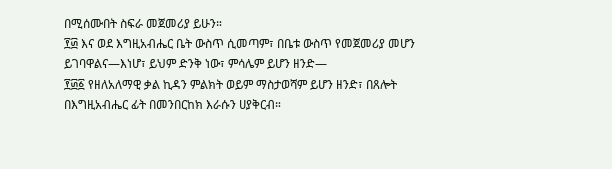በሚሰሙበት ስፍራ መጀመሪያ ይሁን።
፻፴ እና ወደ እግዚአብሔር ቤት ውስጥ ሲመጣም፣ በቤቱ ውስጥ የመጀመሪያ መሆን ይገባዋልና—እነሆ፣ ይህም ድንቅ ነው፣ ምሳሌም ይሆን ዘንድ—
፻፴፩ የዘለአለማዊ ቃል ኪዳን ምልክት ወይም ማስታወሻም ይሆን ዘንድ፣ በጸሎት በእግዚአብሔር ፊት በመንበርከክ እራሱን ሀያቅርብ።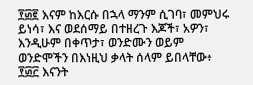፻፴፪ እናም ከእርሱ በኋላ ማንም ሲገባ፣ መምህሩ ይነሳ፣ እና ወደሰማይ በተዘረጉ እጆች፣ አዎን፣ እንዲሁም በቀጥታ፣ ወንድሙን ወይም ወንድሞችን በእነዚህ ቃላት ሰላም ይበላቸው፥
፻፴፫ እናንት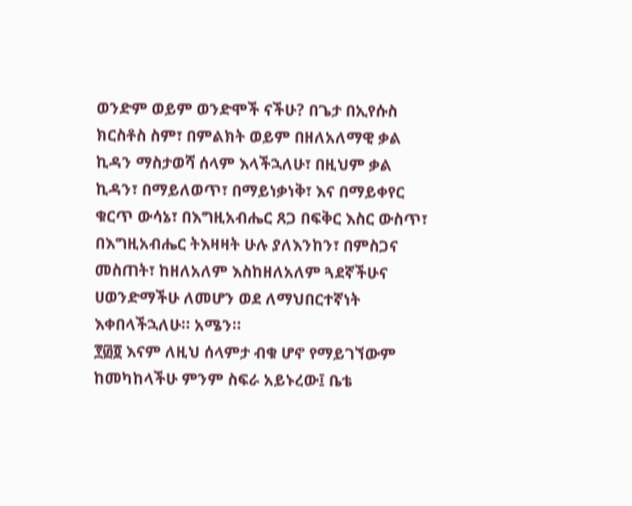ወንድም ወይም ወንድሞች ናችሁ? በጌታ በኢየሱስ ክርስቶስ ስም፣ በምልክት ወይም በዘለአለማዊ ቃል ኪዳን ማስታወሻ ሰላም እላችኋለሁ፣ በዚህም ቃል ኪዳን፣ በማይለወጥ፣ በማይነቃነቅ፣ እና በማይቀየር ቁርጥ ውሳኔ፣ በእግዚአብሔር ጸጋ በፍቅር እስር ውስጥ፣ በእግዚአብሔር ትእዛዛት ሁሉ ያለእንከን፣ በምስጋና መስጠት፣ ከዘለአለም እስከዘለአለም ጓደኛችሁና ሀወንድማችሁ ለመሆን ወደ ለማህበርተኛነት እቀበላችኋለሁ። አሜን።
፻፴፬ እናም ለዚህ ሰላምታ ብቁ ሆኖ የማይገኘውም ከመካከላችሁ ምንም ስፍራ አይኑረው፤ ቤቴ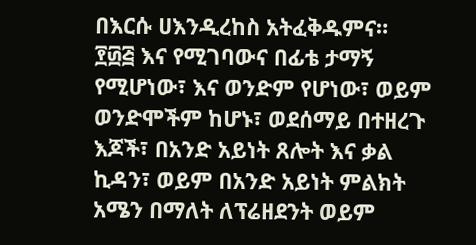በእርሱ ሀእንዲረከስ አትፈቅዱምና።
፻፴፭ እና የሚገባውና በፊቴ ታማኝ የሚሆነው፣ እና ወንድም የሆነው፣ ወይም ወንድሞችም ከሆኑ፣ ወደሰማይ በተዘረጉ እጆች፣ በአንድ አይነት ጸሎት እና ቃል ኪዳን፣ ወይም በአንድ አይነት ምልክት አሜን በማለት ለፕሬዘደንት ወይም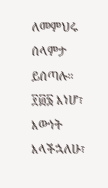ለመምህሩ ሰላምታ ይሰጣሉ።
፻፴፮ እነሆ፣ እውነት እላችኋለሁ፣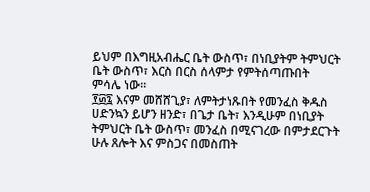ይህም በእግዚአብሔር ቤት ውስጥ፣ በነቢያትም ትምህርት ቤት ውስጥ፣ እርስ በርስ ሰላምታ የምትሰጣጡበት ምሳሌ ነው።
፻፴፯ እናም መሸሸጊያ፣ ለምትታነጹበት የመንፈስ ቅዱስ ሀድንኳን ይሆን ዘንድ፣ በጌታ ቤት፣ እንዲሁም በነቢያት ትምህርት ቤት ውስጥ፣ መንፈስ በሚናገረው በምታደርጉት ሁሉ ጸሎት እና ምስጋና በመስጠት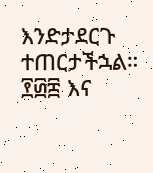እንድታደርጉ ተጠርታችኋል።
፻፴፰ እና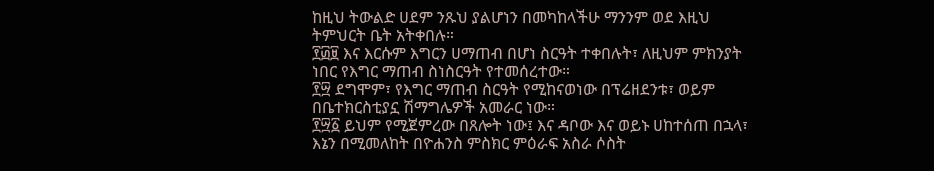ከዚህ ትውልድ ሀደም ንጹህ ያልሆነን በመካከላችሁ ማንንም ወደ እዚህ ትምህርት ቤት አትቀበሉ።
፻፴፱ እና እርሱም እግርን ሀማጠብ በሆነ ስርዓት ተቀበሉት፣ ለዚህም ምክንያት ነበር የእግር ማጠብ ስነስርዓት የተመሰረተው።
፻፵ ደግሞም፣ የእግር ማጠብ ስርዓት የሚከናወነው በፕሬዘደንቱ፣ ወይም በቤተክርስቲያኗ ሽማግሌዎች አመራር ነው።
፻፵፩ ይህም የሚጀምረው በጸሎት ነው፤ እና ዳቦው እና ወይኑ ሀከተሰጠ በኋላ፣ እኔን በሚመለከት በዮሐንስ ምስክር ምዕራፍ አስራ ሶስት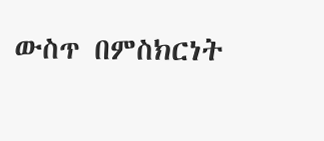ውስጥ በምስክርነት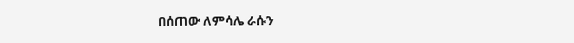በሰጠው ለምሳሌ ራሱን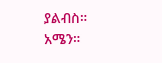ያልብስ። አሜን።